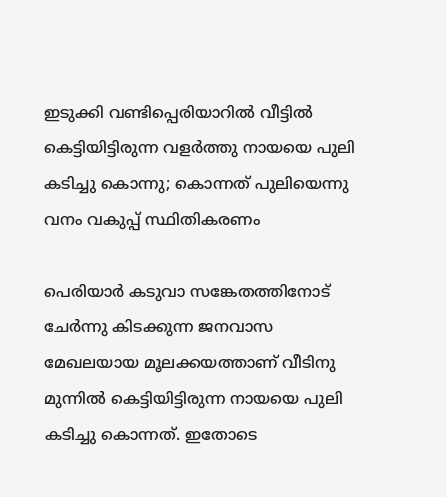ഇടുക്കി വണ്ടിപ്പെരിയാറിൽ വീട്ടിൽ കെട്ടിയിട്ടിരുന്ന വളർത്തു നായയെ പുലി കടിച്ചു കൊന്നു; കൊന്നത് പുലിയെന്നു വനം വകുപ്പ് സ്ഥിതികരണം

പെരിയാർ കടുവാ സങ്കേതത്തിനോട് ചേർന്നു കിടക്കുന്ന ജനവാസ മേഖലയായ മൂലക്കയത്താണ് വീടിനു മുന്നിൽ കെട്ടിയിട്ടിരുന്ന നായയെ പുലി കടിച്ചു കൊന്നത്. ഇതോടെ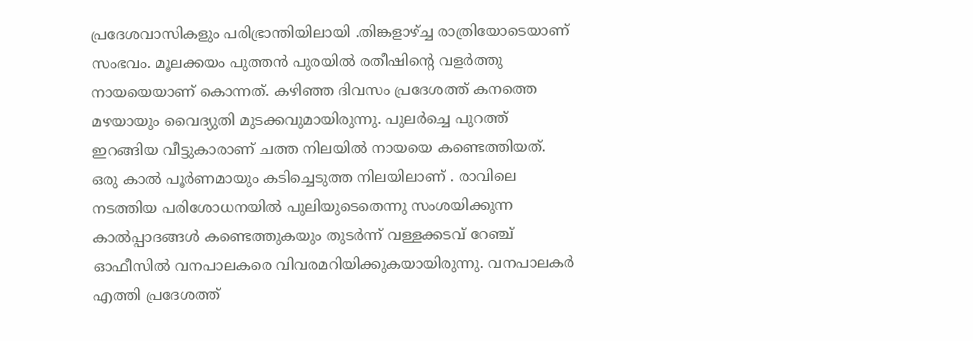പ്രദേശവാസികളും പരിഭ്രാന്തിയിലായി .തിങ്കളാഴ്ച്ച രാത്രിയോടെയാണ് സംഭവം. മൂലക്കയം പുത്തൻ പുരയിൽ രതീഷിന്റെ വളർത്തു നായയെയാണ് കൊന്നത്. കഴിഞ്ഞ ദിവസം പ്രദേശത്ത് കനത്തെ മഴയായും വൈദ്യുതി മുടക്കവുമായിരുന്നു. പുലർച്ചെ പുറത്ത് ഇറങ്ങിയ വീട്ടുകാരാണ് ചത്ത നിലയിൽ നായയെ കണ്ടെത്തിയത്.
ഒരു കാൽ പൂർണമായും കടിച്ചെടുത്ത നിലയിലാണ് . രാവിലെ നടത്തിയ പരിശോധനയിൽ പുലിയുടെതെന്നു സംശയിക്കുന്ന കാൽപ്പാദങ്ങൾ കണ്ടെത്തുകയും തുടർന്ന് വള്ളക്കടവ് റേഞ്ച് ഓഫീസിൽ വനപാലകരെ വിവരമറിയിക്കുകയായിരുന്നു. വനപാലകർ എത്തി പ്രദേശത്ത്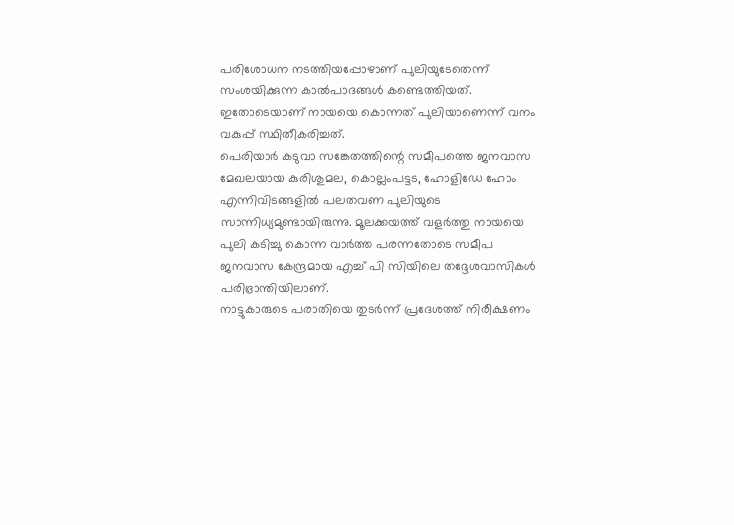പരിശോധന നടത്തിയപ്പോഴാണ് പുലിയുടേതെന്ന് സംശയിക്കുന്ന കാൽപാദങ്ങൾ കണ്ടെത്തിയത്. ഇതോടെയാണ് നായയെ കൊന്നത് പുലിയാണെന്ന് വനം വകുപ്പ് സ്ഥിതീകരിച്ചത്.
പെരിയാർ കടുവാ സങ്കേതത്തിന്റെ സമീപത്തെ ജനവാസ മേഖലയായ കുരിശുമല, കൊല്ലംപട്ടട, ഹോളിഡേ ഹോം എന്നിവിടങ്ങളിൽ പലതവണ പുലിയുടെ സാന്നിധ്യമുണ്ടായിരുന്നു. മൂലക്കയത്ത് വളർത്തു നായയെ പുലി കടിച്ചു കൊന്ന വാർത്ത പരന്നതോടെ സമീപ ജനവാസ കേന്ദ്രമായ എച്ച് പി സിയിലെ തദ്ദേശവാസികൾ പരിഭ്രാന്തിയിലാണ്.
നാട്ടുകാരുടെ പരാതിയെ തുടർന്ന് പ്രദേശത്ത് നിരീക്ഷണം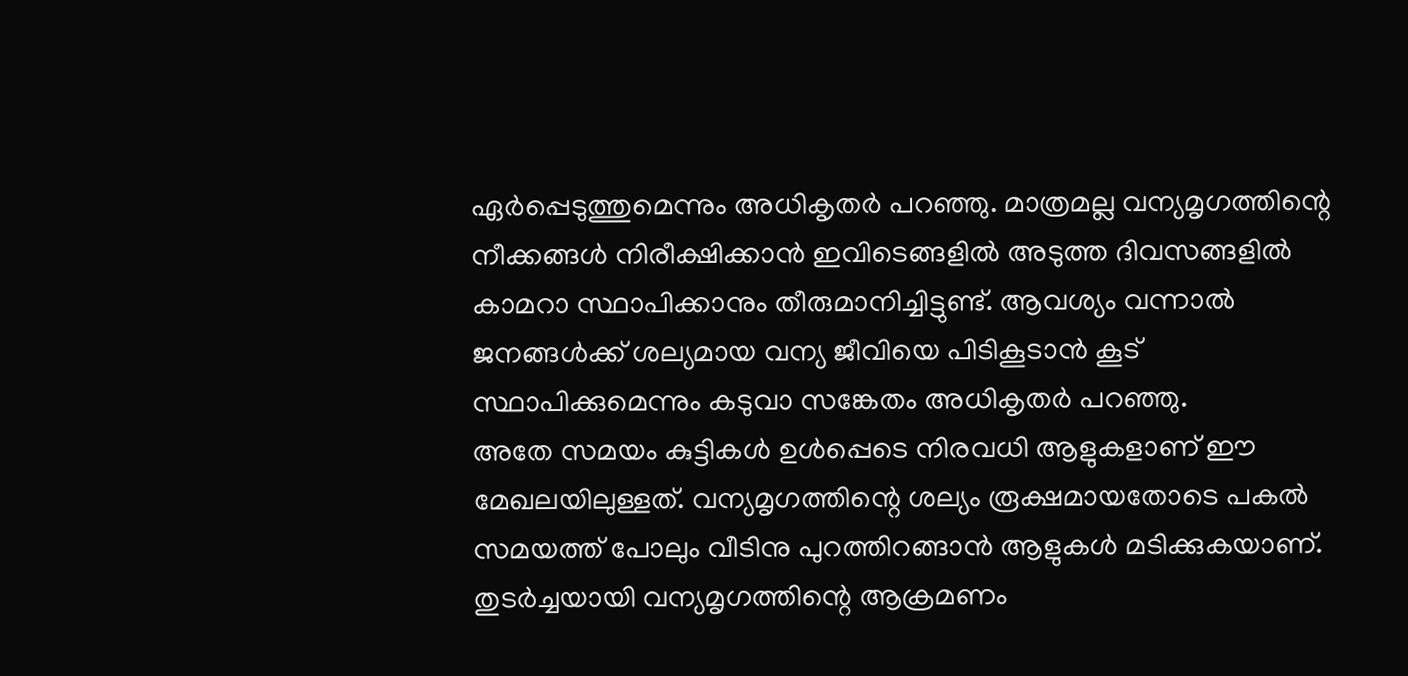ഏർപ്പെടുത്തുമെന്നും അധികൃതർ പറഞ്ഞു. മാത്രമല്ല വന്യമൃഗത്തിന്റെ നീക്കങ്ങൾ നിരീക്ഷിക്കാൻ ഇവിടെങ്ങളിൽ അടുത്ത ദിവസങ്ങളിൽ കാമറാ സ്ഥാപിക്കാനും തീരുമാനിച്ചിട്ടുണ്ട്. ആവശ്യം വന്നാൽ ജനങ്ങൾക്ക് ശല്യമായ വന്യ ജീവിയെ പിടികൂടാൻ കൂട് സ്ഥാപിക്കുമെന്നും കടുവാ സങ്കേതം അധികൃതർ പറഞ്ഞു.
അതേ സമയം കുട്ടികൾ ഉൾപ്പെടെ നിരവധി ആളുകളാണ് ഈ മേഖലയിലുള്ളത്. വന്യമൃഗത്തിന്റെ ശല്യം രൂക്ഷമായതോടെ പകൽ സമയത്ത് പോലും വീടിനു പുറത്തിറങ്ങാൻ ആളുകൾ മടിക്കുകയാണ്. തുടർച്ചയായി വന്യമൃഗത്തിന്റെ ആക്രമണം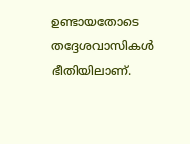ഉണ്ടായതോടെ തദ്ദേശവാസികൾ ഭീതിയിലാണ്.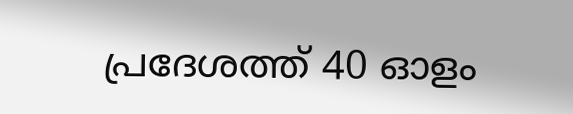പ്രദേശത്ത് 40 ഓളം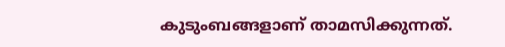കുടുംബങ്ങളാണ് താമസിക്കുന്നത്.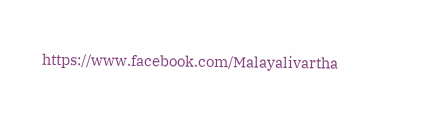https://www.facebook.com/Malayalivartha